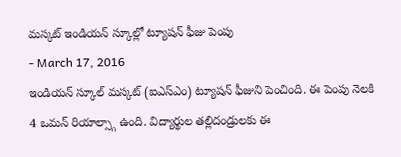మస్కట్ ఇండియన్ స్కూల్లో ట్యూషన్ ఫీజు పెంపు
- March 17, 2016
ఇండియన్ స్కూల్ మస్కట్ (ఐఎస్ఎం) ట్యూషన్ ఫీజుని పెంచింది. ఈ పెంపు నెలకి 4 ఒమన్ రియాల్స్గా ఉంది. విద్యార్థుల తల్లిదండ్రులకు ఈ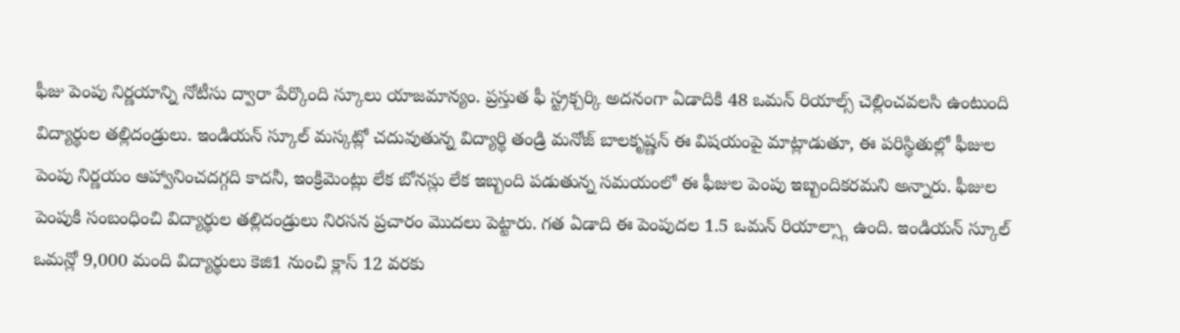ఫీజు పెంపు నిర్ణయాన్ని నోటీసు ద్వారా పేర్కొంది స్కూలు యాజమాన్యం. ప్రస్తుత ఫీ స్ట్రక్చర్కి అదనంగా ఏడాదికి 48 ఒమన్ రియాల్స్ చెల్లించవలసి ఉంటుంది విద్యార్థుల తల్లిదండ్రులు. ఇండియన్ స్కూల్ మస్కట్లో చదువుతున్న విద్యార్థి తండ్రి మనోజ్ బాలకృష్ణన్ ఈ విషయంపై మాట్లాడుతూ, ఈ పరిస్థితుల్లో ఫీజుల పెంపు నిర్ణయం ఆహ్వానించదగ్గది కాదనీ, ఇంక్రిమెంట్లు లేక బోనస్లు లేక ఇబ్బంది పడుతున్న సమయంలో ఈ ఫీజుల పెంపు ఇబ్బందికరమని అన్నారు. ఫీజుల పెంపుకి సంబంధించి విద్యార్థుల తల్లిదండ్రులు నిరసన ప్రచారం మొదలు పెట్టారు. గత ఏడాది ఈ పెంపుదల 1.5 ఒమన్ రియాల్స్గా ఉంది. ఇండియన్ స్కూల్ ఒమన్లో 9,000 మంది విద్యార్థులు కెజి1 నుంచి క్లాస్ 12 వరకు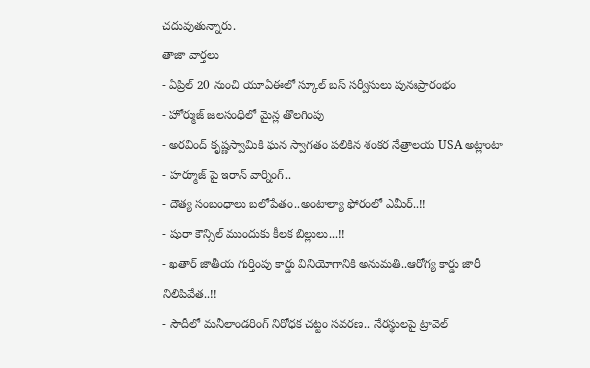చదువుతున్నారు.
తాజా వార్తలు
- ఏప్రిల్ 20 నుంచి యూఏఈలో స్కూల్ బస్ సర్వీసులు పునఃప్రారంభం
- హోర్ముజ్ జలసంధిలో మైన్ల తొలగింపు
- అరవింద్ కృష్ణస్వామికి ఘన స్వాగతం పలికిన శంకర నేత్రాలయ USA అట్లాంటా
- హర్మూజ్ పై ఇరాన్ వార్నింగ్..
- దౌత్య సంబంధాలు బలోపేతం..అంటాల్యా ఫోరంలో ఎమీర్..!!
- షురా కౌన్సిల్ ముందుకు కీలక బిల్లులు...!!
- ఖతార్ జాతీయ గుర్తింపు కార్డు వినియోగానికి అనుమతి..ఆరోగ్య కార్డు జారీ నిలిపివేత..!!
- సౌదీలో మనీలాండరింగ్ నిరోధక చట్టం సవరణ.. నేరస్థులపై ట్రావెల్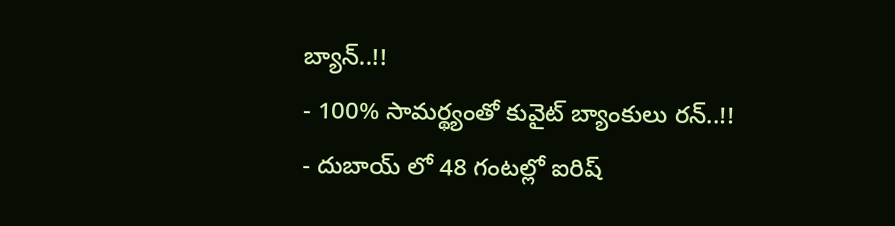బ్యాన్..!!
- 100% సామర్థ్యంతో కువైట్ బ్యాంకులు రన్..!!
- దుబాయ్ లో 48 గంటల్లో ఐరిష్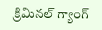క్రిమినల్ గ్యాంగ్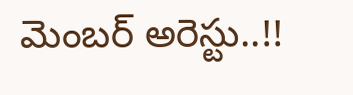మెంబర్ అరెస్టు..!!